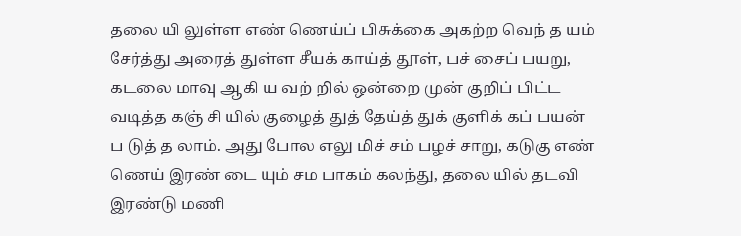தலை யி லுள்ள எண் ணெய்ப் பிசுக்கை அகற்ற வெந் த யம் சேர்த்து அரைத் துள்ள சீயக் காய்த் தூள், பச் சைப் பயறு, கடலை மாவு ஆகி ய வற் றில் ஒன்றை முன் குறிப் பிட்ட வடித்த கஞ் சி யில் குழைத் துத் தேய்த் துக் குளிக் கப் பயன் ப டுத் த லாம். அது போல எலு மிச் சம் பழச் சாறு, கடுகு எண் ணெய் இரண் டை யும் சம பாகம் கலந்து, தலை யில் தடவி இரண்டு மணி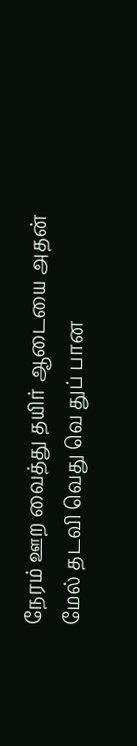நேரம் ஊற வைத்து தயிர் ஆடையை அதன் மேல் தடவி வெது வெ துப் பான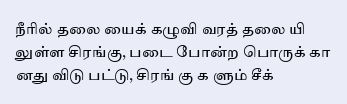நீரில் தலை யைக் கழுவி வரத் தலை யி லுள்ள சிரங்கு, படை போன்ற பொருக் கா னது விடு பட்டு, சிரங் கு க ளும் சீக்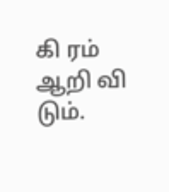கி ரம் ஆறி வி டும்.